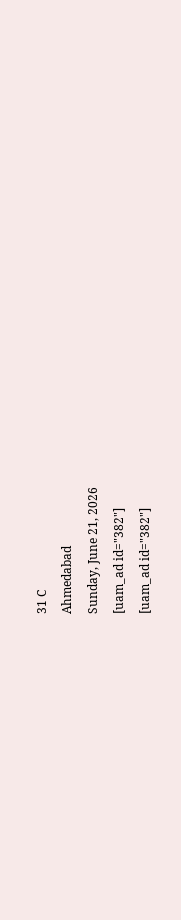31 C
Ahmedabad
Sunday, June 21, 2026
[uam_ad id="382"]
[uam_ad id="382"]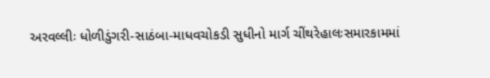અરવલ્લીઃ ધોળીડુંગરી-સાઠંબા-માધવચોકડી સુધીનો માર્ગ ચીંથરેહાલઃસમારકામમાં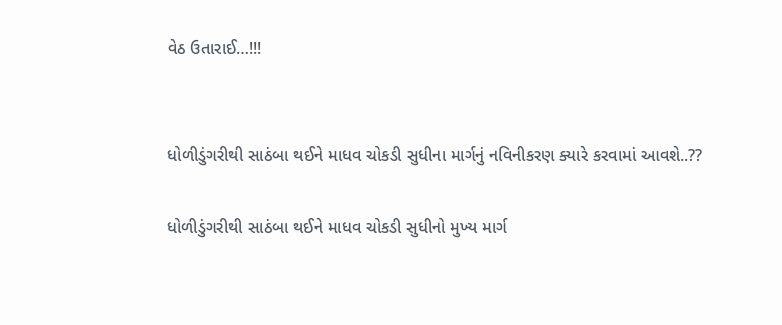વેઠ ઉતારાઈ…!!!


ધોળીડુંગરીથી સાઠંબા થઈને માધવ ચોકડી સુધીના માર્ગનું નવિનીકરણ ક્યારે કરવામાં આવશે..??

ધોળીડુંગરીથી સાઠંબા થઈને માધવ ચોકડી સુધીનો મુખ્ય માર્ગ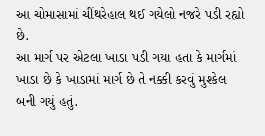આ ચોમાસામાં ચીંથરેહાલ થઈ ગયેલો નજરે પડી રહ્યો છે.
આ માર્ગ પર એટલા ખાડા પડી ગયા હતા કે માર્ગમાં ખાડા છે કે ખાડામાં માર્ગ છે તે નક્કી કરવું મુશ્કેલ બની ગયું હતું.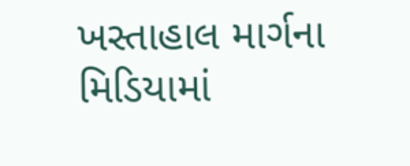ખસ્તાહાલ માર્ગના મિડિયામાં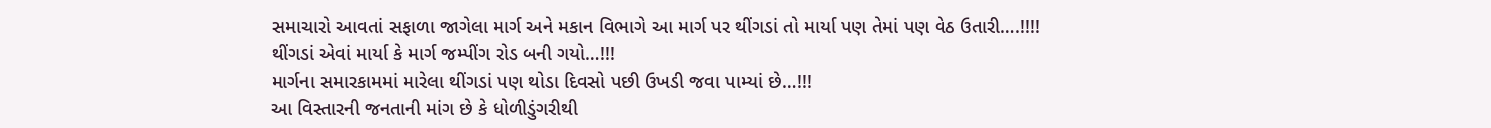સમાચારો આવતાં સફાળા જાગેલા માર્ગ અને મકાન વિભાગે આ માર્ગ પર થીંગડાં તો માર્યા પણ તેમાં પણ વેઠ ઉતારી….!!!!
થીંગડાં એવાં માર્યા કે માર્ગ જમ્પીંગ રોડ બની ગયો…!!!
માર્ગના સમારકામમાં મારેલા થીંગડાં પણ થોડા દિવસો પછી ઉખડી જવા પામ્યાં છે…!!!
આ વિસ્તારની જનતાની માંગ છે કે ધોળીડુંગરીથી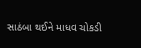સાઠંબા થઈને માધવ ચોકડી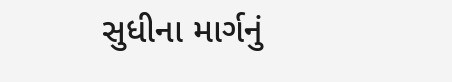સુધીના માર્ગનું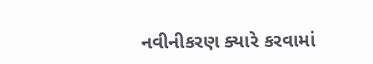નવીનીકરણ ક્યારે કરવામાં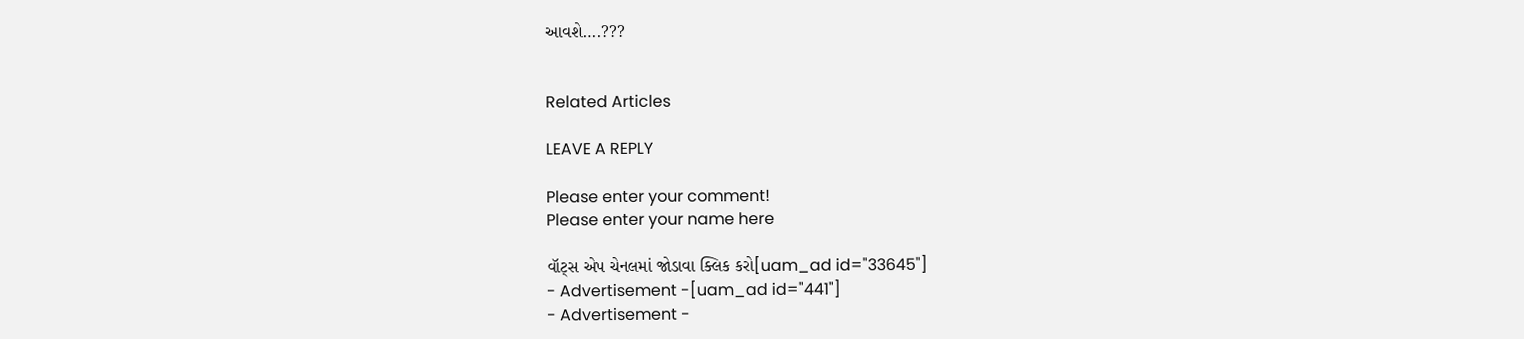આવશે….???


Related Articles

LEAVE A REPLY

Please enter your comment!
Please enter your name here

વૉટ્સ એપ ચેનલમાં જોડાવા ક્લિક કરો[uam_ad id="33645"]
- Advertisement -[uam_ad id="441"]
- Advertisement -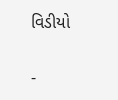વિડીયો

-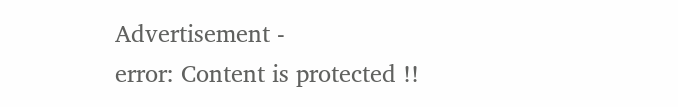Advertisement -
error: Content is protected !!